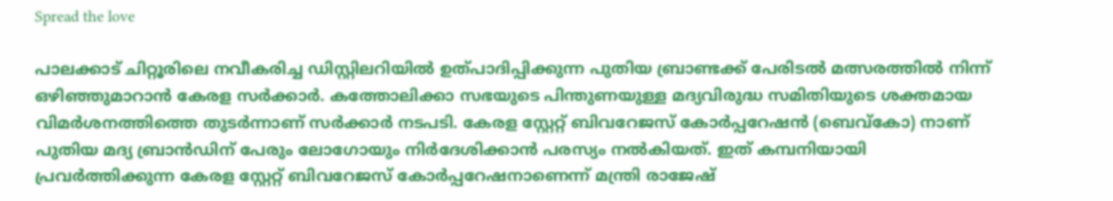Spread the love

പാലക്കാട് ചിറ്റൂരിലെ നവീകരിച്ച ഡിസ്റ്റിലറിയില്‍ ഉത്പാദിപ്പിക്കുന്ന പുതിയ ബ്രാണ്ടക്ക് പേരിടല്‍ മത്സരത്തില്‍ നിന്ന് ഒഴിഞ്ഞുമാറാന്‍ കേരള സര്‍ക്കാര്‍. കത്തോലിക്കാ സഭയുടെ പിന്തുണയുള്ള മദ്യവിരുദ്ധ സമിതിയുടെ ശക്തമായ വിമര്‍ശനത്തിത്തെ തുടര്‍ന്നാണ് സര്‍ക്കാര്‍ നടപടി. കേരള സ്റ്റേറ്റ് ബിവറേജസ് കോര്‍പ്പറേഷന്‍ (ബെവ്കോ) നാണ് പുതിയ മദ്യ ബ്രാന്‍ഡിന് പേരും ലോഗോയും നിര്‍ദേശിക്കാന്‍ പരസ്യം നല്‍കിയത്. ഇത് കമ്പനിയായി പ്രവര്‍ത്തിക്കുന്ന കേരള സ്റ്റേറ്റ് ബിവറേജസ് കോര്‍പ്പറേഷനാണെന്ന് മന്ത്രി രാജേഷ്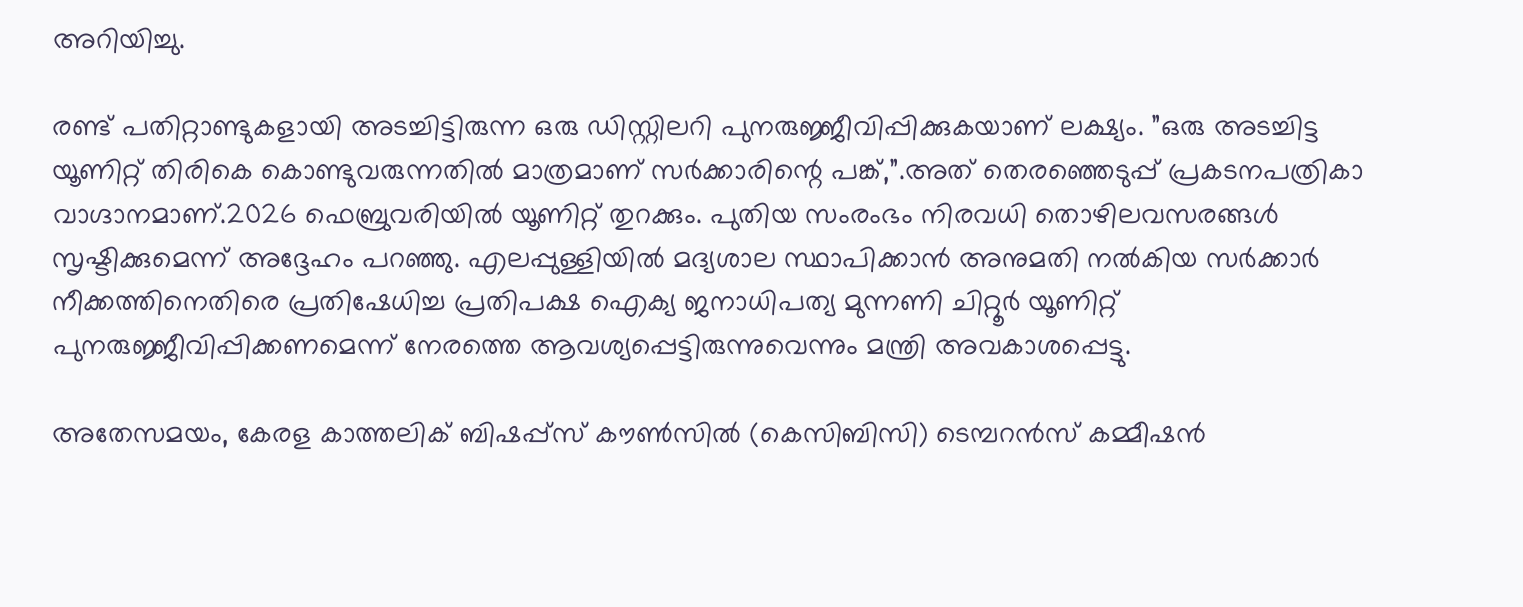അറിയിച്ചു.

രണ്ട് പതിറ്റാണ്ടുകളായി അടച്ചിട്ടിരുന്ന ഒരു ഡിസ്റ്റിലറി പുനരുജ്ജീവിപ്പിക്കുകയാണ് ലക്ഷ്യം. ”ഒരു അടച്ചിട്ട യൂണിറ്റ് തിരികെ കൊണ്ടുവരുന്നതില്‍ മാത്രമാണ് സര്‍ക്കാരിന്റെ പങ്ക്,”.അത് തെരഞ്ഞെടുപ്പ് പ്രകടനപത്രികാ വാഗ്ദാനമാണ്.2026 ഫെബ്രുവരിയില്‍ യൂണിറ്റ് തുറക്കും. പുതിയ സംരംഭം നിരവധി തൊഴിലവസരങ്ങള്‍ സൃഷ്ടിക്കുമെന്ന് അദ്ദേഹം പറഞ്ഞു. എലപ്പുള്ളിയില്‍ മദ്യശാല സ്ഥാപിക്കാന്‍ അനുമതി നല്‍കിയ സര്‍ക്കാര്‍ നീക്കത്തിനെതിരെ പ്രതിഷേധിച്ച പ്രതിപക്ഷ ഐക്യ ജനാധിപത്യ മുന്നണി ചിറ്റൂര്‍ യൂണിറ്റ് പുനരുജ്ജീവിപ്പിക്കണമെന്ന് നേരത്തെ ആവശ്യപ്പെട്ടിരുന്നുവെന്നും മന്ത്രി അവകാശപ്പെട്ടു.

അതേസമയം, കേരള കാത്തലിക് ബിഷപ്പ്‌സ് കൗണ്‍സില്‍ (കെസിബിസി) ടെമ്പറന്‍സ് കമ്മീഷന്‍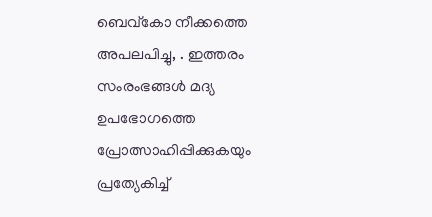ബെവ്‌കോ നീക്കത്തെ അപലപിച്ചു, . ഇത്തരം സംരംഭങ്ങള്‍ മദ്യ ഉപഭോഗത്തെ പ്രോത്സാഹിപ്പിക്കുകയും പ്രത്യേകിച്ച്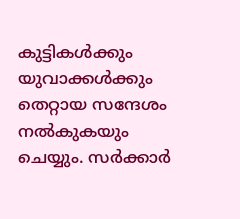കുട്ടികള്‍ക്കും യുവാക്കള്‍ക്കും തെറ്റായ സന്ദേശം നല്‍കുകയും ചെയ്യും. സര്‍ക്കാര്‍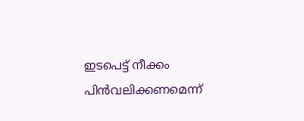ഇടപെട്ട് നീക്കം പിന്‍വലിക്കണമെന്ന്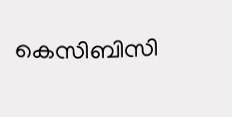കെസിബിസി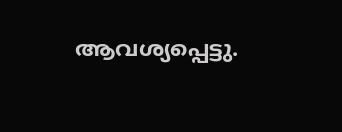ആവശ്യപ്പെട്ടു.